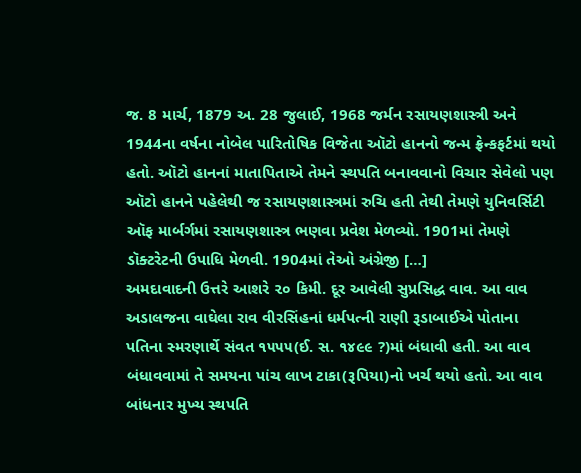જ. 8 માર્ચ, 1879 અ. 28 જુલાઈ, 1968 જર્મન રસાયણશાસ્ત્રી અને 1944ના વર્ષના નોબેલ પારિતોષિક વિજેતા ઑટો હાનનો જન્મ ફ્રેન્કફર્ટમાં થયો હતો. ઑટો હાનનાં માતાપિતાએ તેમને સ્થપતિ બનાવવાનો વિચાર સેવેલો પણ ઑટો હાનને પહેલેથી જ રસાયણશાસ્ત્રમાં રુચિ હતી તેથી તેમણે યુનિવર્સિટી ઑફ માર્બર્ગમાં રસાયણશાસ્ત્ર ભણવા પ્રવેશ મેળવ્યો. 1901માં તેમણે ડૉક્ટરેટની ઉપાધિ મેળવી. 1904માં તેઓ અંગ્રેજી […]
અમદાવાદની ઉત્તરે આશરે ૨૦ કિમી. દૂર આવેલી સુપ્રસિદ્ધ વાવ. આ વાવ અડાલજના વાઘેલા રાવ વીરસિંહનાં ધર્મપત્ની રાણી રૂડાબાઈએ પોતાના પતિના સ્મરણાર્થે સંવત ૧૫૫૫(ઈ. સ. ૧૪૯૯ ?)માં બંધાવી હતી. આ વાવ બંધાવવામાં તે સમયના પાંચ લાખ ટાકા(રૂપિયા)નો ખર્ચ થયો હતો. આ વાવ બાંધનાર મુખ્ય સ્થપતિ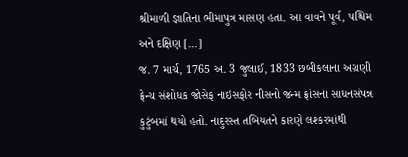શ્રીમાળી જ્ઞાતિના ભીમાપુત્ર માસણ હતા. આ વાવને પૂર્વ, પશ્ચિમ અને દક્ષિણ […]
જ. 7 માર્ચ, 1765 અ. 3 જુલાઈ, 1833 છબીકલાના અગ્રણી ફ્રેન્ચ સંશોધક જોસેફ નાઇસફોર નીસનો જન્મ ફ્રાંસના સાધનસંપન્ન કુટુંબમાં થયો હતો. નાદુરસ્ત તબિયતને કારણે લશ્કરમાંથી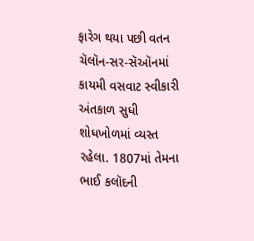ફારેગ થયા પછી વતન ચૅલૉન-સર-સૅઑનમાં કાયમી વસવાટ સ્વીકારી અંતકાળ સુધી શોધખોળમાં વ્યસ્ત રહેલા. 1807માં તેમના ભાઈ કલૉદની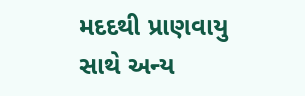મદદથી પ્રાણવાયુ સાથે અન્ય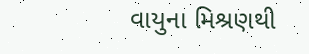વાયુના મિશ્રણથી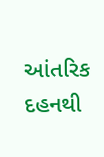આંતરિક દહનથી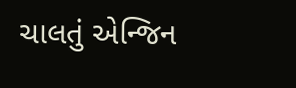ચાલતું એન્જિન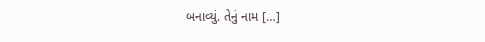બનાવ્યું. તેનું નામ […]